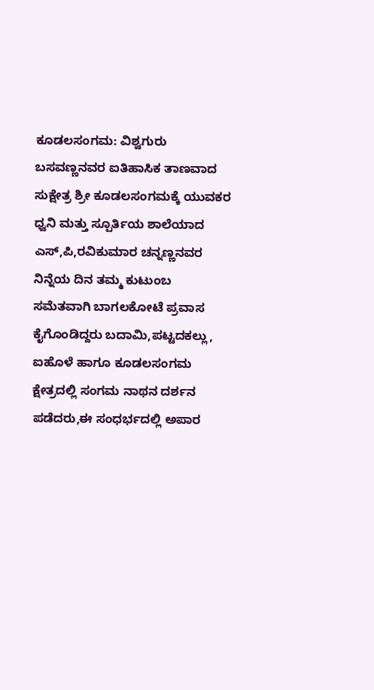ಕೂಡಲಸಂಗಮ: ವಿಶ್ವಗುರು ಬಸವಣ್ಣನವರ ಐತಿಹಾಸಿಕ ತಾಣವಾದ ಸುಕ್ಷೇತ್ರ ಶ್ರೀ ಕೂಡಲಸಂಗಮಕ್ಕೆ ಯುವಕರ ಧ್ವನಿ ಮತ್ತು ಸ್ಪೂರ್ತಿಯ ಶಾಲೆಯಾದ ಎಸ್,ಪಿ,ರವಿಕುಮಾರ ಚನ್ನಣ್ಣನವರ ನಿನ್ನೆಯ ದಿನ ತಮ್ಮ ಕುಟುಂಬ ಸಮೆತವಾಗಿ ಬಾಗಲಕೋಟೆ ಪ್ರವಾಸ ಕೈಗೊಂಡಿದ್ದರು ಬದಾಮಿ,ಪಟ್ಟದಕಲ್ಲು, ಐಹೊಳೆ ಹಾಗೂ ಕೂಡಲಸಂಗಮ ಕ್ಷೇತ್ರದಲ್ಲಿ ಸಂಗಮ ನಾಥನ ದರ್ಶನ ಪಡೆದರು,ಈ ಸಂಧರ್ಭದಲ್ಲಿ ಅಪಾರ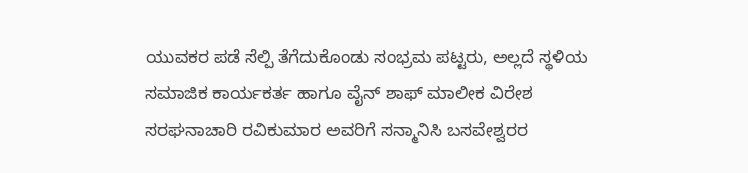ಯುವಕರ ಪಡೆ ಸೆಲ್ಪಿ ತೆಗೆದುಕೊಂಡು ಸಂಭ್ರಮ ಪಟ್ಟರು, ಅಲ್ಲದೆ ಸ್ಥಳಿಯ ಸಮಾಜಿಕ ಕಾರ್ಯಕರ್ತ ಹಾಗೂ ವೈನ್ ಶಾಫ್ ಮಾಲೀಕ ವಿರೇಶ ಸರಘನಾಚಾರಿ ರವಿಕುಮಾರ ಅವರಿಗೆ ಸನ್ಮಾನಿಸಿ ಬಸವೇಶ್ವರರ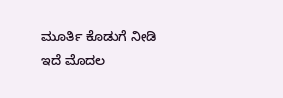ಮೂರ್ತಿ ಕೊಡುಗೆ ನೀಡಿ ಇದೆ ಮೊದಲ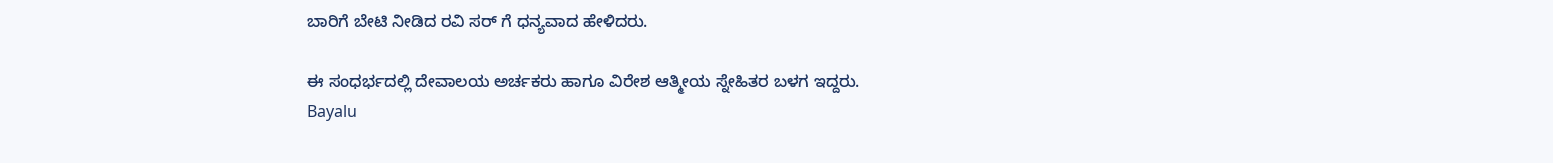ಬಾರಿಗೆ ಬೇಟಿ ನೀಡಿದ ರವಿ ಸರ್ ಗೆ ಧನ್ಯವಾದ ಹೇಳಿದರು.

ಈ ಸಂಧರ್ಭದಲ್ಲಿ ದೇವಾಲಯ ಅರ್ಚಕರು ಹಾಗೂ ವಿರೇಶ ಆತ್ಮೀಯ ಸ್ನೇಹಿತರ ಬಳಗ ಇದ್ದರು.
Bayalu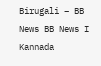Birugali – BB News BB News I Kannada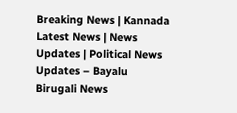Breaking News | Kannada Latest News | News Updates | Political News Updates – Bayalu Birugali News